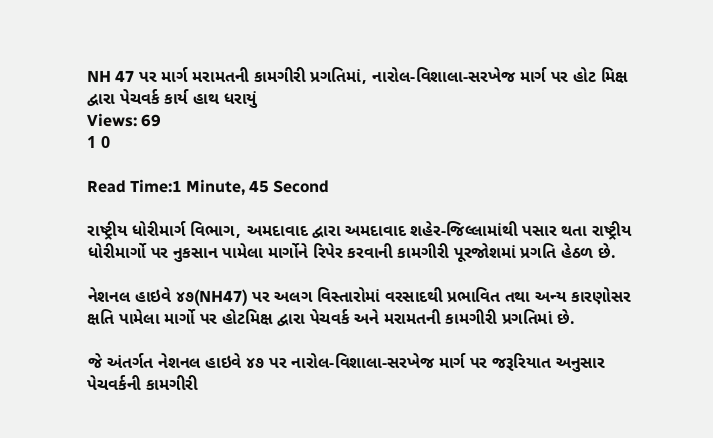NH 47 પર માર્ગ મરામતની કામગીરી પ્રગતિમાં, નારોલ-વિશાલા-સરખેજ માર્ગ પર હોટ મિક્ષ દ્વારા પેચવર્ક કાર્ય હાથ ધરાયું
Views: 69
1 0

Read Time:1 Minute, 45 Second

રાષ્ટ્રીય ધોરીમાર્ગ વિભાગ, અમદાવાદ દ્વારા અમદાવાદ શહેર-જિલ્લામાંથી પસાર થતા રાષ્ટ્રીય ધોરીમાર્ગો પર નુકસાન પામેલા માર્ગોને રિપેર કરવાની કામગીરી પૂરજોશમાં પ્રગતિ હેઠળ છે.

નેશનલ હાઇવે ૪૭(NH47) પર અલગ વિસ્તારોમાં વરસાદથી પ્રભાવિત તથા અન્ય કારણોસર ક્ષતિ પામેલા માર્ગો પર હોટમિક્ષ દ્વારા પેચવર્ક અને મરામતની કામગીરી પ્રગતિમાં છે.

જે અંતર્ગત નેશનલ હાઇવે ૪૭ પર નારોલ-વિશાલા-સરખેજ માર્ગ પર જરૂરિયાત અનુસાર પેચવર્કની કામગીરી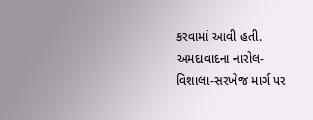કરવામાં આવી હતી. અમદાવાદના નારોલ-વિશાલા-સરખેજ માર્ગ પર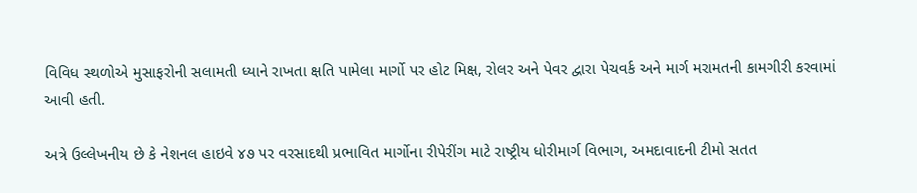વિવિધ સ્થળોએ મુસાફરોની સલામતી ધ્યાને રાખતા ક્ષતિ પામેલા માર્ગો પર હોટ મિક્ષ, રોલર અને પેવર દ્વારા પેચવર્ક અને માર્ગ મરામતની કામગીરી કરવામાં આવી હતી.

અત્રે ઉલ્લેખનીય છે કે નેશનલ હાઇવે ૪૭ પર વરસાદથી પ્રભાવિત માર્ગોના રીપેરીંગ માટે રાષ્ટ્રીય ધોરીમાર્ગ વિભાગ, અમદાવાદની ટીમો સતત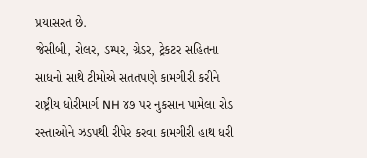પ્રયાસરત છે.
જેસીબી, રોલર, ડમ્પર, ગ્રેડર, ટ્રેકટર સહિતના સાધનો સાથે ટીમોએ સતતપણે કામગીરી કરીને રાષ્ટ્રીય ધોરીમાર્ગ NH ૪૭ પર નુકસાન પામેલા રોડ રસ્તાઓને ઝડપથી રીપેર કરવા કામગીરી હાથ ધરી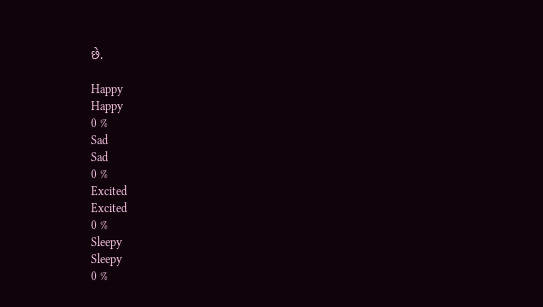છે.

Happy
Happy
0 %
Sad
Sad
0 %
Excited
Excited
0 %
Sleepy
Sleepy
0 %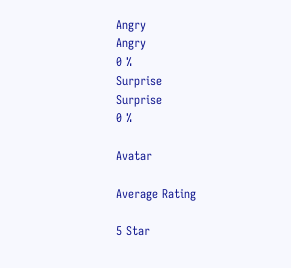Angry
Angry
0 %
Surprise
Surprise
0 %

Avatar

Average Rating

5 Star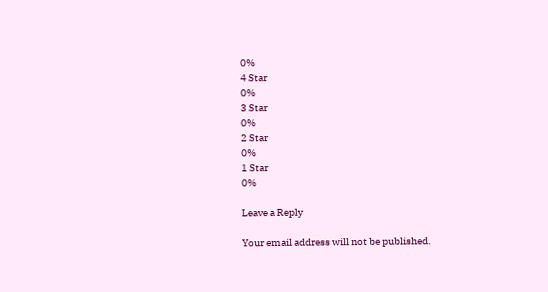0%
4 Star
0%
3 Star
0%
2 Star
0%
1 Star
0%

Leave a Reply

Your email address will not be published.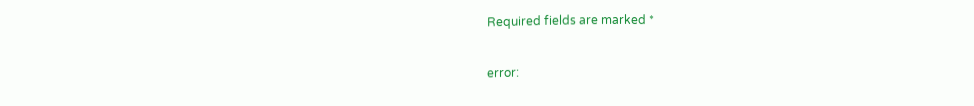Required fields are marked *

error: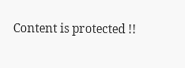Content is protected !!